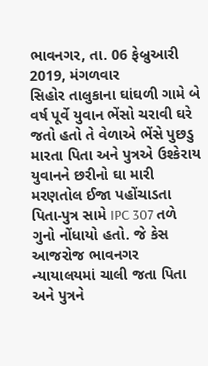ભાવનગર, તા. 06 ફેબ્રુઆરી 2019, મંગળવાર
સિહોર તાલુકાના ઘાંઘળી ગામે બે વર્ષ પૂર્વે યુવાન ભેંસો ચરાવી ઘરે જતો હતો તે વેળાએ ભેંસે પુછડુ મારતા પિતા અને પુત્રએ ઉશ્કેરાય યુવાનને છરીનો ઘા મારી મરણતોલ ઈજા પહોંચાડતા પિતા-પુત્ર સામે IPC 307 તળે ગુનો નોંધાયો હતો. જે કેસ આજરોજ ભાવનગર ન્યાયાલયમાં ચાલી જતા પિતા અને પુત્રને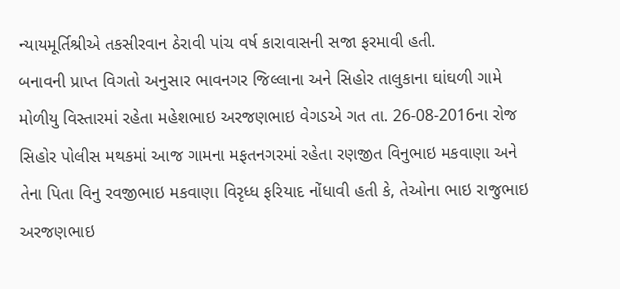ન્યાયમૂર્તિશ્રીએ તકસીરવાન ઠેરાવી પાંચ વર્ષ કારાવાસની સજા ફરમાવી હતી.
બનાવની પ્રાપ્ત વિગતો અનુસાર ભાવનગર જિલ્લાના અને સિહોર તાલુકાના ઘાંઘળી ગામે મોળીયુ વિસ્તારમાં રહેતા મહેશભાઇ અરજણભાઇ વેગડએ ગત તા. 26-08-2016ના રોજ સિહોર પોલીસ મથકમાં આજ ગામના મફતનગરમાં રહેતા રણજીત વિનુભાઇ મકવાણા અને તેના પિતા વિનુ રવજીભાઇ મકવાણા વિરૃધ્ધ ફરિયાદ નોંધાવી હતી કે, તેઓના ભાઇ રાજુભાઇ અરજણભાઇ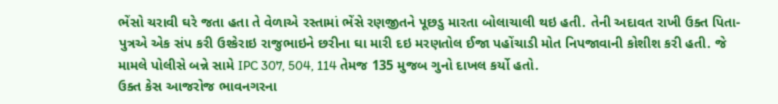ભેંસો ચરાવી ઘરે જતા હતા તે વેળાએ રસ્તામાં ભેંસે રણજીતને પૂછડુ મારતા બોલાચાલી થઇ હતી. તેની અદાવત રાખી ઉક્ત પિતા-પુત્રએ એક સંપ કરી ઉશ્કેરાઇ રાજુભાઇને છરીના ઘા મારી દઇ મરણતોલ ઈજા પહોંચાડી મોત નિપજાવાની કોશીશ કરી હતી. જે મામલે પોલીસે બન્ને સામે IPC 307, 504, 114 તેમજ 135 મુજબ ગુનો દાખલ કર્યો હતો.
ઉક્ત કેસ આજરોજ ભાવનગરના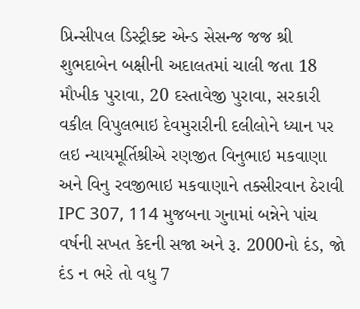પ્રિન્સીપલ ડિસ્ટ્રીક્ટ એન્ડ સેસન્જ જજ શ્રી શુભદાબેન બક્ષીની અદાલતમાં ચાલી જતા 18 મૌખીક પુરાવા, 20 દસ્તાવેજી પુરાવા, સરકારી વકીલ વિપુલભાઇ દેવમુરારીની દલીલોને ધ્યાન પર લઇ ન્યાયમૂર્તિશ્રીએ રણજીત વિનુભાઇ મકવાણા અને વિનુ રવજીભાઇ મકવાણાને તક્સીરવાન ઠેરાવી IPC 307, 114 મુજબના ગુનામાં બન્નેને પાંચ વર્ષની સખત કેદની સજા અને રૂ. 2000નો દંડ, જો દંડ ન ભરે તો વધુ 7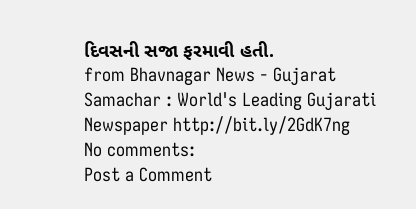દિવસની સજા ફરમાવી હતી.
from Bhavnagar News - Gujarat Samachar : World's Leading Gujarati Newspaper http://bit.ly/2GdK7ng
No comments:
Post a Comment